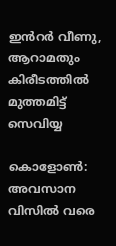ഇൻറർ വീണു, ആറാമതും കിരീടത്തിൽ മുത്തമിട്ട് സെവിയ്യ

കൊളോൺ: അവസാന വിസിൽ വരെ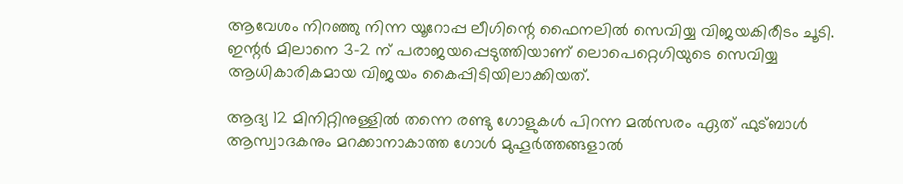ആവേശം നിറഞ്ഞു നിന്ന യൂറോപ്പ ലീഗിന്റെ ഫൈനലിൽ സെവിയ്യ വിജയകിരീടം ചൂടി. ഇന്റർ മിലാനെ 3-2 ന് പരാജയപ്പെടുത്തിയാണ് ലൊപെറ്റെഗിയുടെ സെവിയ്യ ആധികാരികമായ വിജയം കൈപ്പിടിയിലാക്കിയത്.

ആദ്യ 12 മിനിറ്റിനുള്ളിൽ തന്നെ രണ്ടു ഗോളുകൾ പിറന്ന മൽസരം ഏത് ഫുട്ബാൾ ആസ്വാദകനും മറക്കാനാകാത്ത ഗോൾ മുഹൂർത്തങ്ങളാൽ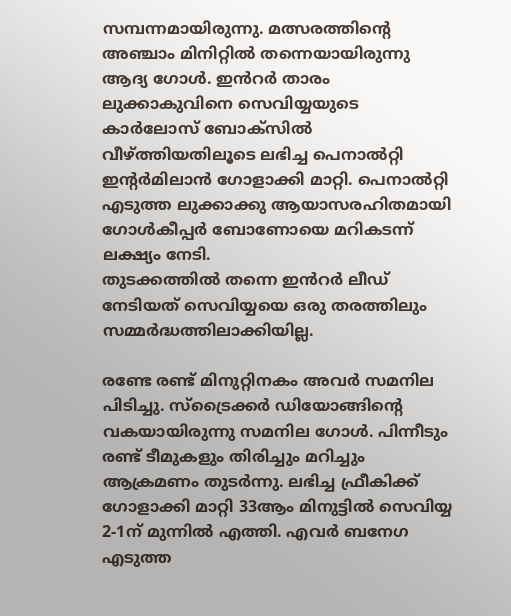സമ്പന്നമായിരുന്നു. മത്സരത്തിന്‍റെ അഞ്ചാം മിനിറ്റില്‍ തന്നെയായിരുന്നു ആദ്യ ഗോൾ. ഇൻറർ താരം ലുക്കാകുവിനെ സെവിയ്യയുടെ കാര്‍ലോസ് ബോക്സില്‍ വീഴ്ത്തിയതിലൂടെ ലഭിച്ച പെനാൽറ്റി ഇന്‍റര്‍മിലാൻ ഗോളാക്കി മാറ്റി. പെനാല്‍റ്റി എടുത്ത ലുക്കാക്കു ആയാസരഹിതമായി ഗോള്‍കീപ്പര്‍ ബോണോയെ മറികടന്ന് ലക്ഷ്യം നേടി.
തുടക്കത്തിൽ തന്നെ ഇൻറർ ലീഡ് നേടിയത് സെവിയ്യയെ ഒരു തരത്തിലും സമ്മർദ്ധത്തിലാക്കിയില്ല.

രണ്ടേ രണ്ട് മിനുറ്റിനകം അവര്‍ സമനില പിടിച്ചു. സ്ട്രൈക്കര്‍ ഡിയോങ്ങിന്റെ വകയായിരുന്നു സമനില ഗോള്‍. പിന്നീടും രണ്ട് ടീമുകളും തിരിച്ചും മറിച്ചും ആക്രമണം തുടര്‍ന്നു. ലഭിച്ച ഫ്രീകിക്ക് ഗോളാക്കി മാറ്റി 33ആം മിനുട്ടില്‍ സെവിയ്യ 2-1ന് മുന്നില്‍ എത്തി. എവര്‍ ബനേഗ എടുത്ത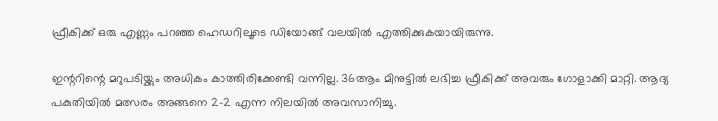ഫ്രീകിക്ക് ഒരു എണ്ണം പറഞ്ഞ ഹെഡറിലൂടെ ഡിയോങ്ങ് വലയില്‍ എത്തിക്കുകയായിരുന്നു.

ഇന്ററിന്റെ മറുപടിയ്ക്കും അധികം കാത്തിരിക്കേണ്ടി വന്നില്ല. 36ആം മിനുട്ടില്‍ ലഭിച്ച ഫ്രീകിക്ക് അവരും ഗോളാക്കി മാറ്റി. ആദ്യ പകുതിയില്‍ മത്സരം അങ്ങനെ 2-2 എന്ന നിലയിൽ അവസാനിച്ചു.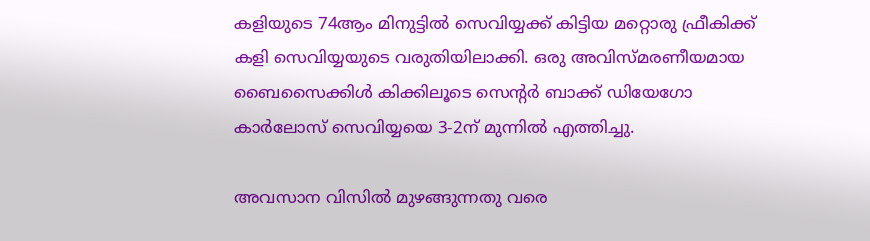കളിയുടെ 74ആം മിനുട്ടില്‍ സെവിയ്യക്ക് കിട്ടിയ മറ്റൊരു ഫ്രീകിക്ക് കളി സെവിയ്യയുടെ വരുതിയിലാക്കി. ഒരു അവിസ്മരണീയമായ ബൈസൈക്കിള്‍ കിക്കിലൂടെ സെന്റര്‍ ബാക്ക് ഡിയേഗോ കാര്‍ലോസ് സെവിയ്യയെ 3-2ന് മുന്നില്‍ എത്തിച്ചു.

അവസാന വിസില്‍ മുഴങ്ങുന്നതു വരെ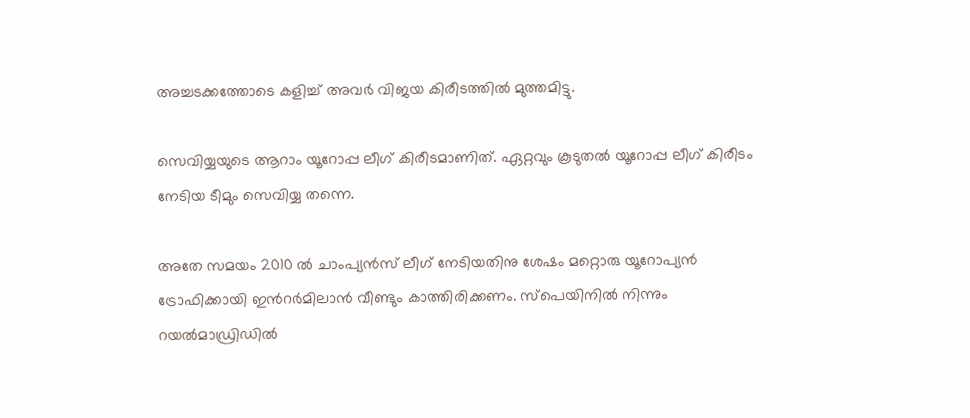അച്ചടക്കത്തോടെ കളിച്ച്‌ അവർ വിജയ കിരീടത്തിൽ മുത്തമിട്ടു.

സെവിയ്യയുടെ ആറാം യൂറോപ്പ ലീഗ് കിരീടമാണിത്. ഏറ്റവും കൂടുതല്‍ യൂറോപ്പ ലീഗ് കിരീടം നേടിയ ടീമും സെവിയ്യ തന്നെ.

അതേ സമയം 2010 ല്‍ ചാംപ്യന്‍സ് ലീഗ് നേടിയതിനു ശേഷം മറ്റൊരു യൂറോപ്യന്‍ ട്രോഫിക്കായി ഇന്‍റര്‍മിലാന്‍ വീണ്ടും കാത്തിരിക്കണം. സ്പെയിനില്‍ നിന്നും റയല്‍മാഡ്രിഡില്‍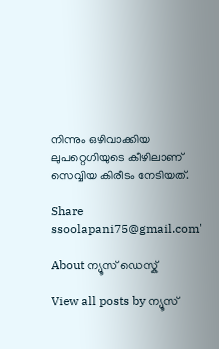നിന്നും ഒഴിവാക്കിയ ലുപറ്റെഗിയുടെ കീഴിലാണ് സെവ്വിയ കിരീടം നേടിയത്.

Share
ssoolapani75@gmail.com'

About ന്യൂസ് ഡെസ്ക്

View all posts by ന്യൂസ്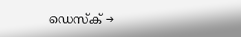ഡെസ്ക് →